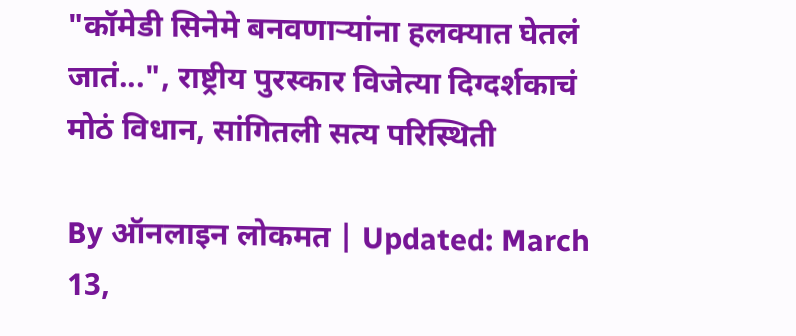"कॉमेडी सिनेमे बनवणाऱ्यांना हलक्यात घेतलं जातं...", राष्ट्रीय पुरस्कार विजेत्या दिग्दर्शकाचं मोठं विधान, सांगितली सत्य परिस्थिती

By ऑनलाइन लोकमत | Updated: March 13,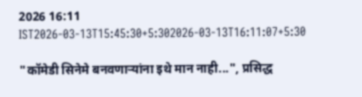2026 16:11 IST2026-03-13T15:45:30+5:302026-03-13T16:11:07+5:30

"कॉमेडी सिनेमे बनवणाऱ्यांना इथे मान नाही...", प्रसिद्ध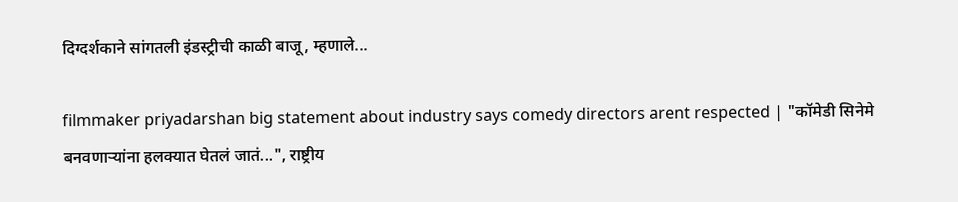दिग्दर्शकाने सांगतली इंडस्ट्रीची काळी बाजू, म्हणाले...

filmmaker priyadarshan big statement about industry says comedy directors arent respected | "कॉमेडी सिनेमे बनवणाऱ्यांना हलक्यात घेतलं जातं...", राष्ट्रीय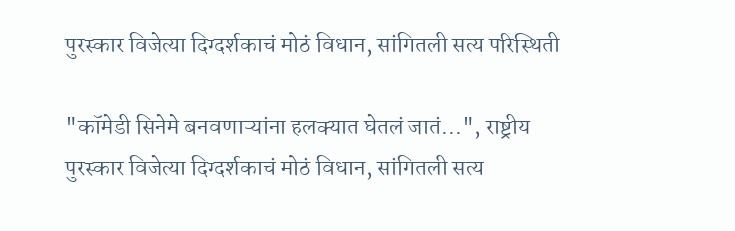पुरस्कार विजेत्या दिग्दर्शकाचं मोठं विधान, सांगितली सत्य परिस्थिती

"कॉमेडी सिनेमे बनवणाऱ्यांना हलक्यात घेतलं जातं...", राष्ट्रीय पुरस्कार विजेत्या दिग्दर्शकाचं मोठं विधान, सांगितली सत्य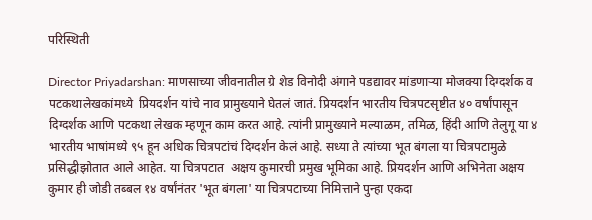परिस्थिती

Director Priyadarshan: माणसाच्या जीवनातील ग्रे शेड विनोदी अंगाने पडद्यावर मांडणाऱ्या मोजक्या दिग्दर्शक व पटकथालेखकांमध्ये  प्रियदर्शन यांचे नाव प्रामुख्याने घेतलं जातं. प्रियदर्शन भारतीय चित्रपटसृष्टीत ४० वर्षांपासून दिग्दर्शक आणि पटकथा लेखक म्हणून काम करत आहे. त्यांनी प्रामुख्याने मल्याळम, तमिळ, हिंदी आणि तेलुगू या ४ भारतीय भाषांमध्ये ९५ हून अधिक चित्रपटांचं दिग्दर्शन केलं आहे. सध्या ते त्यांच्या भूत बंगला या चित्रपटामुळे प्रसिद्धीझोतात आले आहेत. या चित्रपटात  अक्षय कुमारची प्रमुख भूमिका आहे. प्रियदर्शन आणि अभिनेता अक्षय कुमार ही जोडी तब्बल १४ वर्षांनंतर 'भूत बंगला' या चित्रपटाच्या निमित्ताने पुन्हा एकदा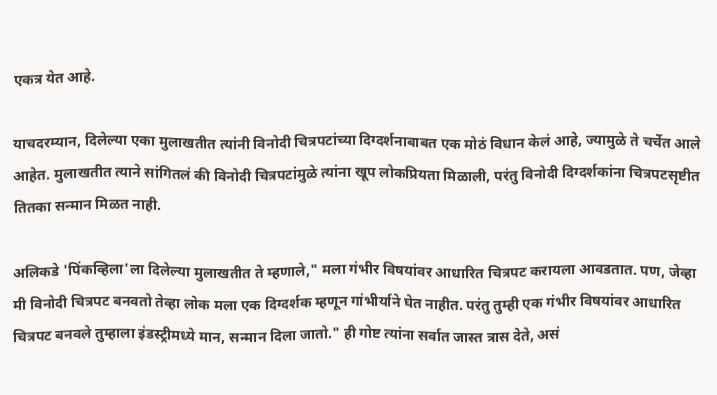एकत्र येत आहे.

याचदरम्यान, दिलेल्या एका मुलाखतीत त्यांनी विनोदी चित्रपटांच्या दिग्दर्शनाबाबत एक मोठं विधान केलं आहे, ज्यामुळे ते चर्चेत आले आहेत. मुलाखतीत त्याने सांगितलं की विनोदी चित्रपटांमुळे त्यांना खूप लोकप्रियता मिळाली, परंतु विनोदी दिग्दर्शकांना चित्रपटसृष्टीत तितका सन्मान मिळत नाही.

अलिकडे 'पिंकव्हिला'ला दिलेल्या मुलाखतीत ते म्हणाले," मला गंभीर विषयांवर आधारित चित्रपट करायला आवडतात. पण, जेव्हा मी विनोदी चित्रपट बनवतो तेव्हा लोक मला एक दिग्दर्शक म्हणून गांभीर्याने घेत नाहीत. परंतु तुम्ही एक गंभीर विषयांवर आधारित चित्रपट बनवले तुम्हाला इंडस्ट्रीमध्ये मान, सन्मान दिला जातो." ही गोष्ट त्यांना सर्वात जास्त त्रास देते, असं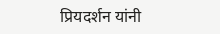प्रियदर्शन यांनी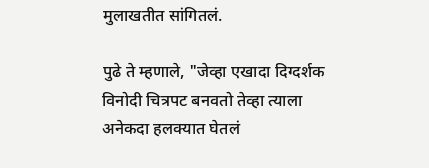मुलाखतीत सांगितलं.

पुढे ते म्हणाले, "जेव्हा एखादा दिग्दर्शक विनोदी चित्रपट बनवतो तेव्हा त्याला अनेकदा हलक्यात घेतलं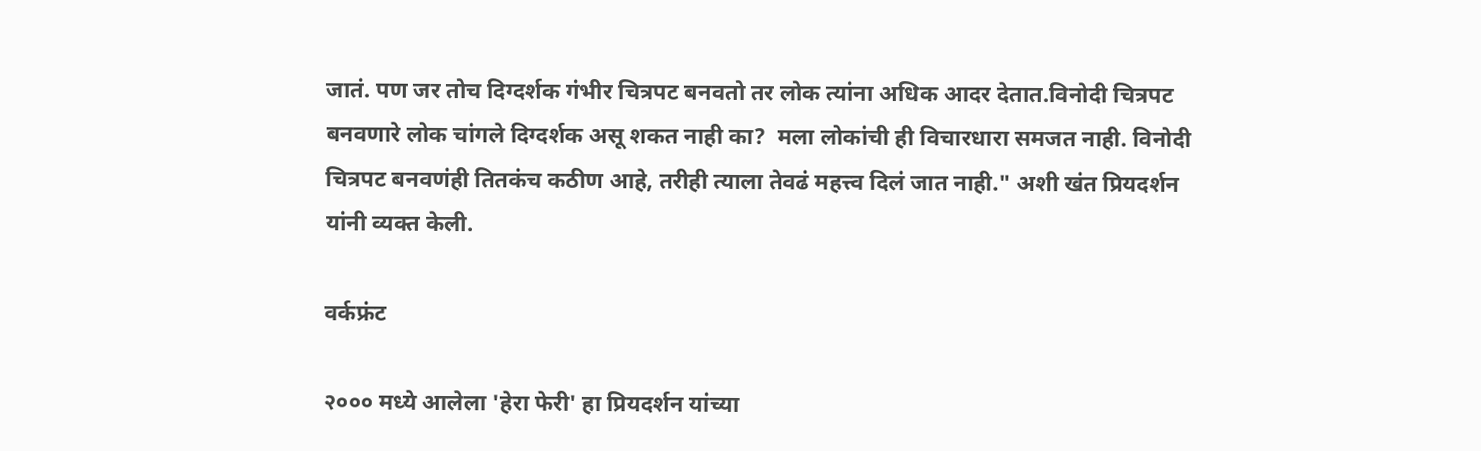जातं. पण जर तोच दिग्दर्शक गंभीर चित्रपट बनवतो तर लोक त्यांना अधिक आदर देतात.विनोदी चित्रपट बनवणारे लोक चांगले दिग्दर्शक असू शकत नाही का?  मला लोकांची ही विचारधारा समजत नाही. विनोदी चित्रपट बनवणंही तितकंच कठीण आहे, तरीही त्याला तेवढं महत्त्व दिलं जात नाही." अशी खंत प्रियदर्शन यांनी व्यक्त केली.

वर्कफ्रंट

२००० मध्ये आलेला 'हेरा फेरी' हा प्रियदर्शन यांच्या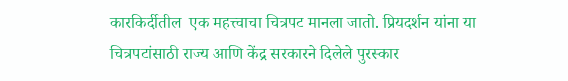कारकिर्दीतील  एक महत्त्वाचा चित्रपट मानला जातो. प्रियदर्शन यांना या चित्रपटांसाठी राज्य आणि केंद्र सरकारने दिलेले पुरस्कार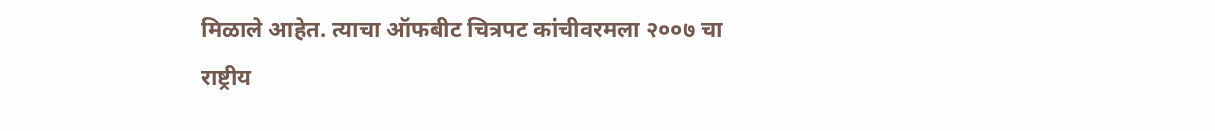मिळाले आहेत. त्याचा ऑफबीट चित्रपट कांचीवरमला २००७ चा राष्ट्रीय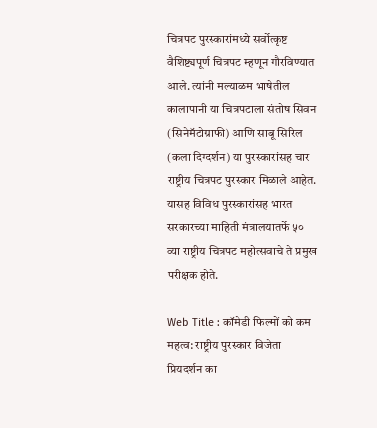चित्रपट पुरस्कारांमध्ये सर्वोत्कृष्ट वैशिष्ट्यपूर्ण चित्रपट म्हणून गौरविण्यात आले. त्यांनी मल्याळम भाषेतील कालापानी या चित्रपटाला संतोष सिवन (सिनेमॅटोग्राफी) आणि साबू सिरिल (कला दिग्दर्शन) या पुरस्कारांसह चार राष्ट्रीय चित्रपट पुरस्कार मिळाले आहेत. यासह विविध पुरस्कारांसह भारत सरकारच्या माहिती मंत्रालयातर्फे ५० व्या राष्ट्रीय चित्रपट महोत्सवाचे ते प्रमुख परीक्षक होते.

Web Title : कॉमेडी फिल्मों को कम महत्व: राष्ट्रीय पुरस्कार विजेता प्रियदर्शन का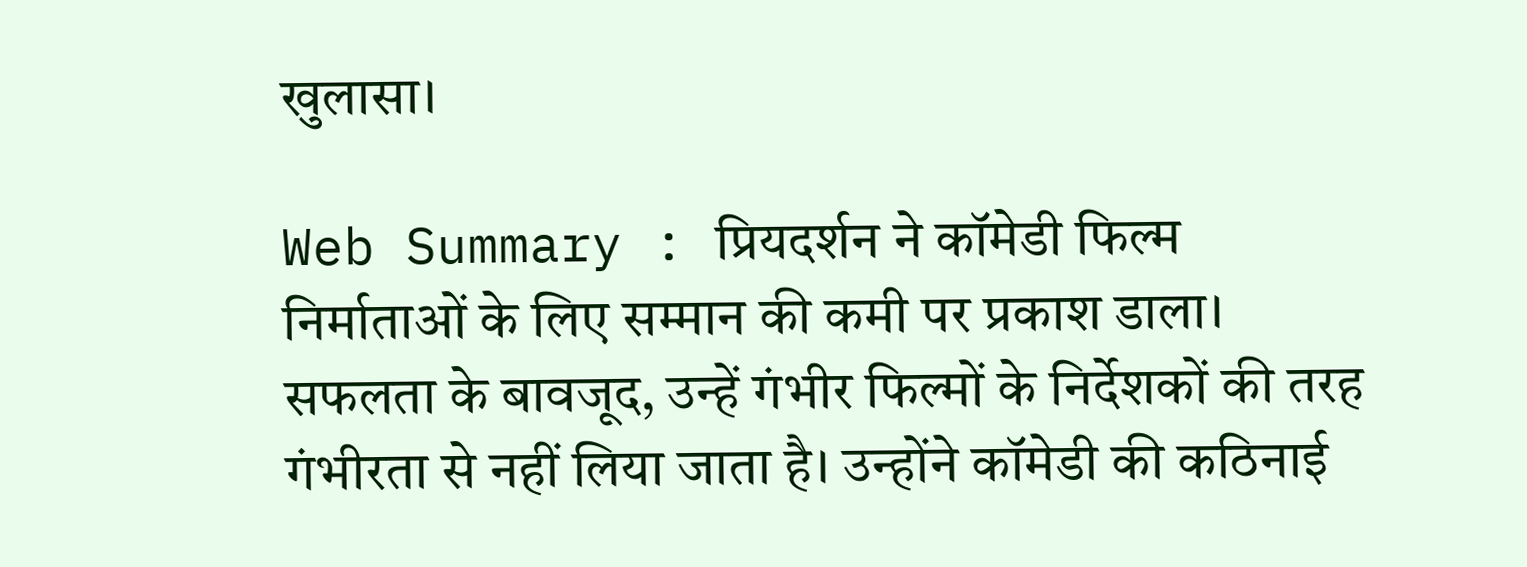खुलासा।

Web Summary : प्रियदर्शन ने कॉमेडी फिल्म निर्माताओं के लिए सम्मान की कमी पर प्रकाश डाला। सफलता के बावजूद, उन्हें गंभीर फिल्मों के निर्देशकों की तरह गंभीरता से नहीं लिया जाता है। उन्होंने कॉमेडी की कठिनाई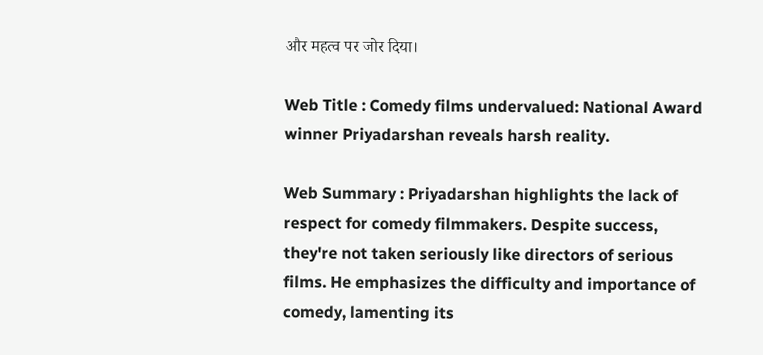और महत्व पर जोर दिया।

Web Title : Comedy films undervalued: National Award winner Priyadarshan reveals harsh reality.

Web Summary : Priyadarshan highlights the lack of respect for comedy filmmakers. Despite success, they're not taken seriously like directors of serious films. He emphasizes the difficulty and importance of comedy, lamenting its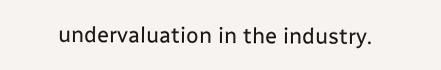undervaluation in the industry.